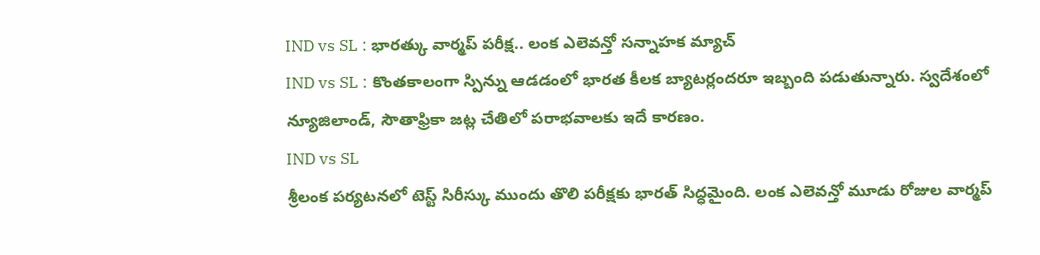IND vs SL : భారత్కు వార్మప్ పరీక్ష.. లంక ఎలెవన్తో సన్నాహక మ్యాచ్
IND vs SL : కొంతకాలంగా స్పిన్ను ఆడడంలో భారత కీలక బ్యాటర్లందరూ ఇబ్బంది పడుతున్నారు. స్వదేశంలో న్యూజిలాండ్, సౌతాఫ్రికా జట్ల చేతిలో పరాభవాలకు ఇదే కారణం.
IND vs SL
శ్రీలంక పర్యటనలో టెస్ట్ సిరీస్కు ముందు తొలి పరీక్షకు భారత్ సిద్ధమైంది. లంక ఎలెవన్తో మూడు రోజుల వార్మప్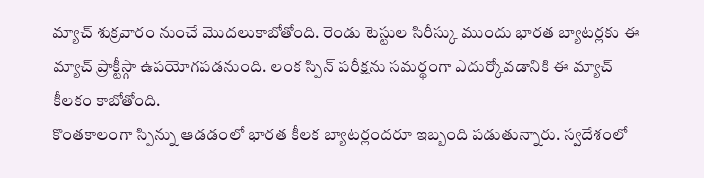మ్యాచ్ శుక్రవారం నుంచే మొదలుకాబోతోంది. రెండు టెస్టుల సిరీస్కు ముందు భారత బ్యాటర్లకు ఈ మ్యాచ్ ప్రాక్టీస్గా ఉపయోగపడనుంది. లంక స్పిన్ పరీక్షను సమర్థంగా ఎదుర్కోవడానికి ఈ మ్యాచ్ కీలకం కాబోతోంది.
కొంతకాలంగా స్పిన్ను ఆడడంలో భారత కీలక బ్యాటర్లందరూ ఇబ్బంది పడుతున్నారు. స్వదేశంలో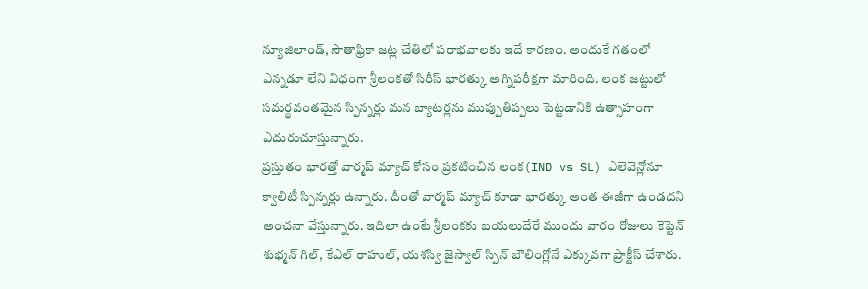న్యూజిలాండ్, సౌతాఫ్రికా జట్ల చేతిలో పరాభవాలకు ఇదే కారణం. అందుకే గతంలో ఎన్నడూ లేని విధంగా శ్రీలంకతో సిరీస్ భారత్కు అగ్నిపరీక్షగా మారింది. లంక జట్టులో సమర్థవంతమైన స్పిన్నర్లు మన బ్యాటర్లను ముప్పుతిప్పలు పెట్టడానికి ఉత్సాహంగా ఎదురుచూస్తున్నారు.
ప్రస్తుతం భారత్తో వార్మప్ మ్యాచ్ కోసం ప్రకటించిన లంక(IND vs SL) ఎలెవెన్లోనూ క్వాలిటీ స్పిన్నర్లు ఉన్నారు. దీంతో వార్మప్ మ్యాచ్ కూడా భారత్కు అంత ఈజీగా ఉండదని అంచనా వేస్తున్నారు. ఇదిలా ఉంటే శ్రీలంకకు బయలుదేరే ముందు వారం రోజులు కెప్టెన్ శుభ్మన్ గిల్, కేఎల్ రాహుల్, యశస్వి జైస్వాల్ స్పిన్ బౌలింగ్లోనే ఎక్కువగా ప్రాక్టీస్ చేశారు.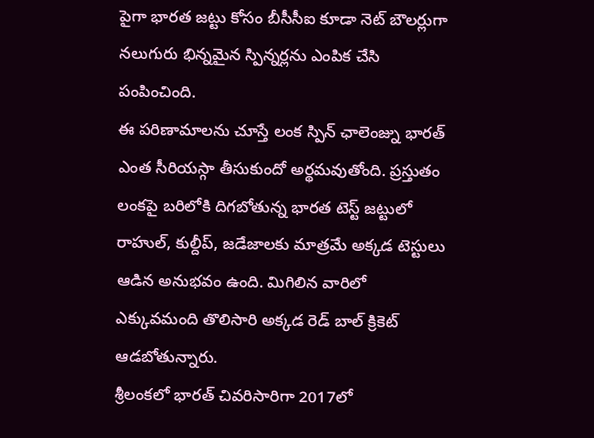పైగా భారత జట్టు కోసం బీసీసీఐ కూడా నెట్ బౌలర్లుగా నలుగురు భిన్నమైన స్పిన్నర్లను ఎంపిక చేసి పంపించింది.
ఈ పరిణామాలను చూస్తే లంక స్పిన్ ఛాలెంజ్ను భారత్ ఎంత సీరియస్గా తీసుకుందో అర్థమవుతోంది. ప్రస్తుతం లంకపై బరిలోకి దిగబోతున్న భారత టెస్ట్ జట్టులో రాహుల్, కుల్దీప్, జడేజాలకు మాత్రమే అక్కడ టెస్టులు ఆడిన అనుభవం ఉంది. మిగిలిన వారిలో ఎక్కువమంది తొలిసారి అక్కడ రెడ్ బాల్ క్రికెట్ ఆడబోతున్నారు.
శ్రీలంకలో భారత్ చివరిసారిగా 2017లో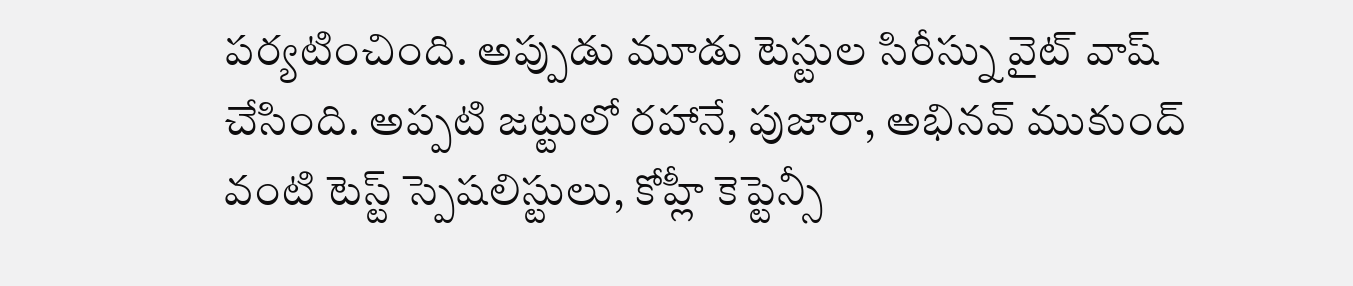పర్యటించింది. అప్పుడు మూడు టెస్టుల సిరీస్ను వైట్ వాష్ చేసింది. అప్పటి జట్టులో రహానే, పుజారా, అభినవ్ ముకుంద్ వంటి టెస్ట్ స్పెషలిస్టులు, కోహ్లీ కెప్టెన్సీ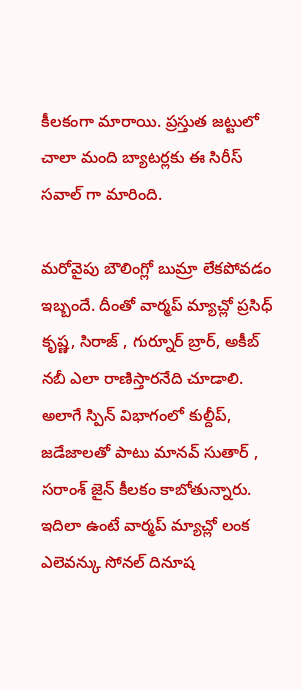కీలకంగా మారాయి. ప్రస్తుత జట్టులో చాలా మంది బ్యాటర్లకు ఈ సిరీస్ సవాల్ గా మారింది.

మరోవైపు బౌలింగ్లో బుమ్రా లేకపోవడం ఇబ్బందే. దీంతో వార్మప్ మ్యాచ్లో ప్రసిధ్ కృష్ణ, సిరాజ్ , గుర్నూర్ బ్రార్, అకీబ్ నబీ ఎలా రాణిస్తారనేది చూడాలి. అలాగే స్పిన్ విభాగంలో కుల్దీప్, జడేజాలతో పాటు మానవ్ సుతార్ , సరాంశ్ జైన్ కీలకం కాబోతున్నారు.
ఇదిలా ఉంటే వార్మప్ మ్యాచ్లో లంక ఎలెవన్కు సోనల్ దినూష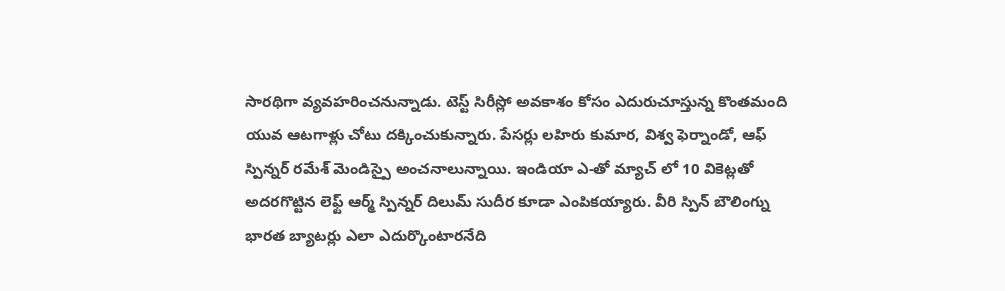సారథిగా వ్యవహరించనున్నాడు. టెస్ట్ సిరీస్లో అవకాశం కోసం ఎదురుచూస్తున్న కొంతమంది యువ ఆటగాళ్లు చోటు దక్కించుకున్నారు. పేసర్లు లహిరు కుమార, విశ్వ ఫెర్నాండో, ఆఫ్ స్పిన్నర్ రమేశ్ మెండిస్పై అంచనాలున్నాయి. ఇండియా ఎ-తో మ్యాచ్ లో 10 వికెట్లతో అదరగొట్టిన లెఫ్ట్ ఆర్మ్ స్పిన్నర్ దిలుమ్ సుదీర కూడా ఎంపికయ్యారు. వీరి స్పిన్ బౌలింగ్ను భారత బ్యాటర్లు ఎలా ఎదుర్కొంటారనేది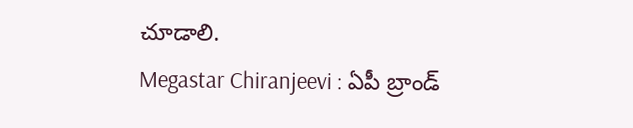చూడాలి.
Megastar Chiranjeevi : ఏపీ బ్రాండ్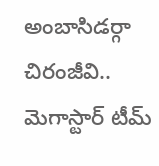అంబాసిడర్గా చిరంజీవి.. మెగాస్టార్ టీమ్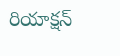రియాక్షన్